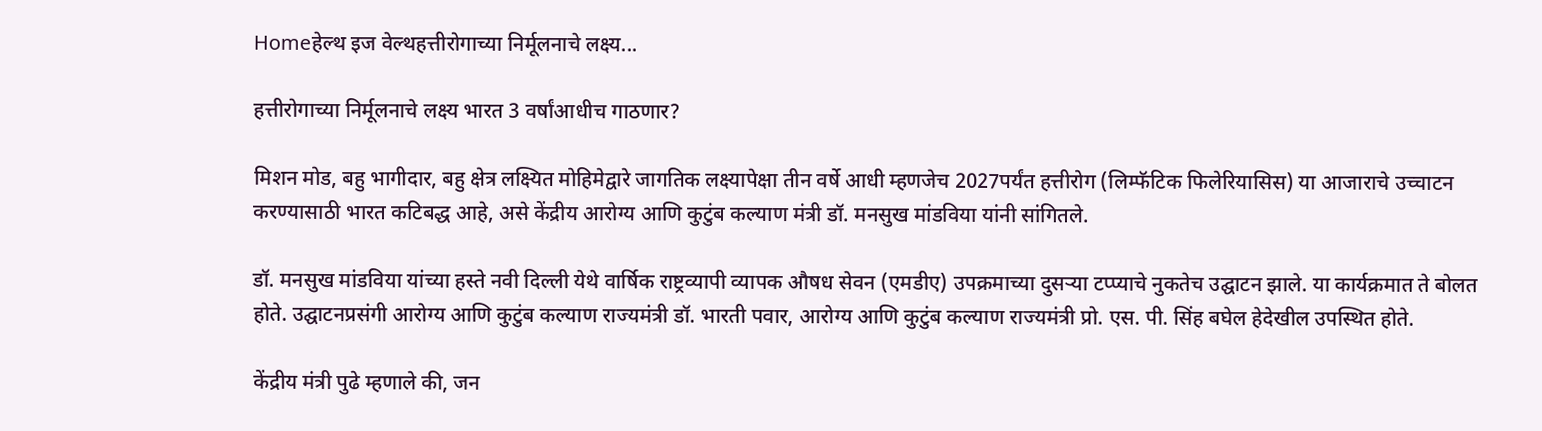Homeहेल्थ इज वेल्थहत्तीरोगाच्या निर्मूलनाचे लक्ष्य...

हत्तीरोगाच्या निर्मूलनाचे लक्ष्य भारत 3 वर्षांआधीच गाठणार?

मिशन मोड, बहु भागीदार, बहु क्षेत्र लक्ष्यित मोहिमेद्वारे जागतिक लक्ष्यापेक्षा तीन वर्षे आधी म्हणजेच 2027पर्यंत हत्तीरोग (लिम्फॅटिक फिलेरियासिस) या आजाराचे उच्चाटन करण्यासाठी भारत कटिबद्ध आहे, असे केंद्रीय आरोग्य आणि कुटुंब कल्याण मंत्री डॉ. मनसुख मांडविया यांनी सांगितले.

डॉ. मनसुख मांडविया यांच्या हस्ते नवी दिल्ली येथे वार्षिक राष्ट्रव्यापी व्यापक औषध सेवन (एमडीए) उपक्रमाच्या दुसऱ्या टप्प्याचे नुकतेच उद्घाटन झाले. या कार्यक्रमात ते बोलत होते. उद्घाटनप्रसंगी आरोग्य आणि कुटुंब कल्याण राज्यमंत्री डॉ. भारती पवार, आरोग्य आणि कुटुंब कल्याण राज्यमंत्री प्रो. एस. पी. सिंह बघेल हेदेखील उपस्थित होते.

केंद्रीय मंत्री पुढे म्हणाले की, जन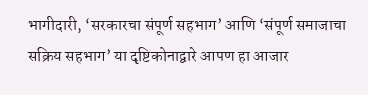भागीदारी, ‘सरकारचा संपूर्ण सहभाग’ आणि ‘संपूर्ण समाजाचा सक्रिय सहभाग’ या दृष्टिकोनाद्वारे आपण हा आजार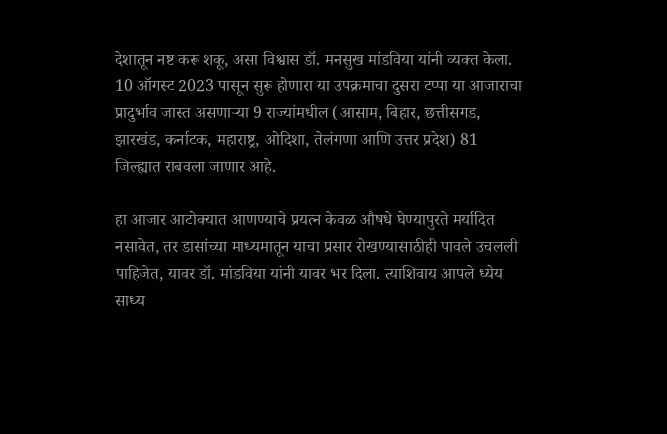देशातून नष्ट करू शकू, असा विश्वास डॉ. मनसुख मांडविया यांनी व्यक्त केला. 10 ऑगस्ट 2023 पासून सुरू होणारा या उपक्रमाचा दुसरा टप्पा या आजाराचा प्रादुर्भाव जास्त असणाऱ्या 9 राज्यांमधील (आसाम, बिहार, छत्तीसगड, झारखंड, कर्नाटक, महाराष्ट्र, ओदिशा, तेलंगणा आणि उत्तर प्रदेश) 81 जिल्ह्यात राबवला जाणार आहे.

हा आजार आटोक्यात आणण्याचे प्रयत्न केवळ औषधे घेण्यापुरते मर्यादित नसावेत, तर डासांच्या माध्यमातून याचा प्रसार रोखण्यासाठीही पावले उचलली पाहिजेत, यावर डॉ. मांडविया यांनी यावर भर दिला. त्याशिवाय आपले ध्येय साध्य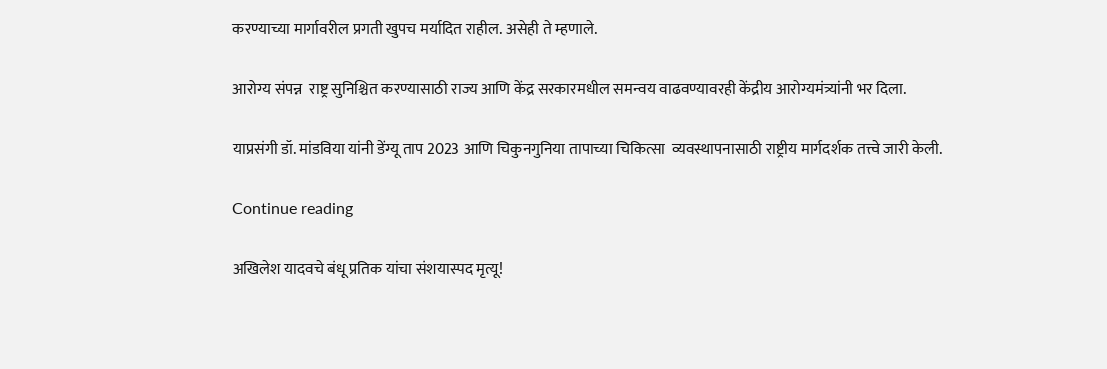करण्याच्या मार्गावरील प्रगती खुपच मर्यादित राहील. असेही ते म्हणाले.

आरोग्य संपन्न  राष्ट्र सुनिश्चित करण्यासाठी राज्य आणि केंद्र सरकारमधील समन्वय वाढवण्यावरही केंद्रीय आरोग्यमंत्र्यांनी भर दिला.

याप्रसंगी डॉ. मांडविया यांनी डेंग्यू ताप 2023 आणि चिकुनगुनिया तापाच्या चिकित्सा  व्यवस्थापनासाठी राष्ट्रीय मार्गदर्शक तत्त्वे जारी केली.

Continue reading

अखिलेश यादवचे बंधू प्रतिक यांचा संशयास्पद मृत्यू!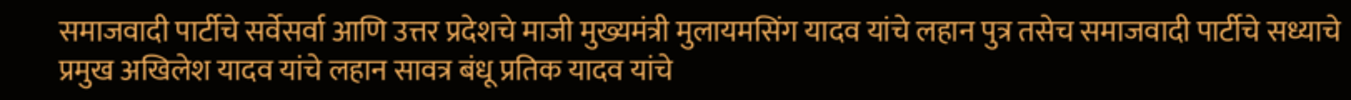समाजवादी पार्टीचे सर्वेसर्वा आणि उत्तर प्रदेशचे माजी मुख्यमंत्री मुलायमसिंग यादव यांचे लहान पुत्र तसेच समाजवादी पार्टीचे सध्याचे प्रमुख अखिलेश यादव यांचे लहान सावत्र बंधू प्रतिक यादव यांचे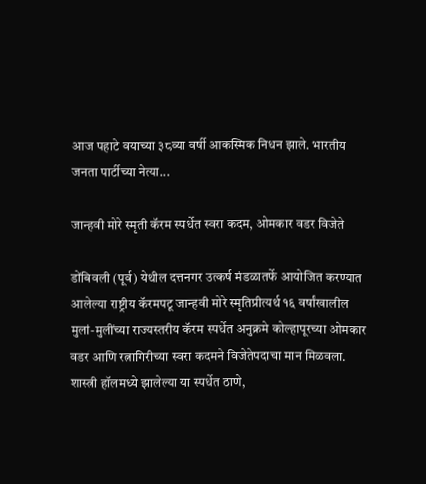आज पहाटे वयाच्या ३८व्या वर्षी आकस्मिक निधन झाले. भारतीय जनता पार्टीच्या नेत्या...

जान्हवी मोरे स्मृती कॅरम स्पर्धेत स्वरा कदम, ओमकार वडर विजेते

डोंबिवली (पूर्व) येथील दत्तनगर उत्कर्ष मंडळातर्फे आयोजित करण्यात आलेल्या राष्ट्रीय कॅरमपटू जान्हवी मोरे स्मृतिप्रीत्यर्थ १६ वर्षांखालील मुलां-मुलींच्या राज्यस्तरीय कॅरम स्पर्धेत अनुक्रमे कोल्हापूरच्या ओमकार वडर आणि रत्नागिरीच्या स्वरा कदमने विजेतेपदाचा मान मिळवला. शास्त्री हॉलमध्ये झालेल्या या स्पर्धेत ठाणे,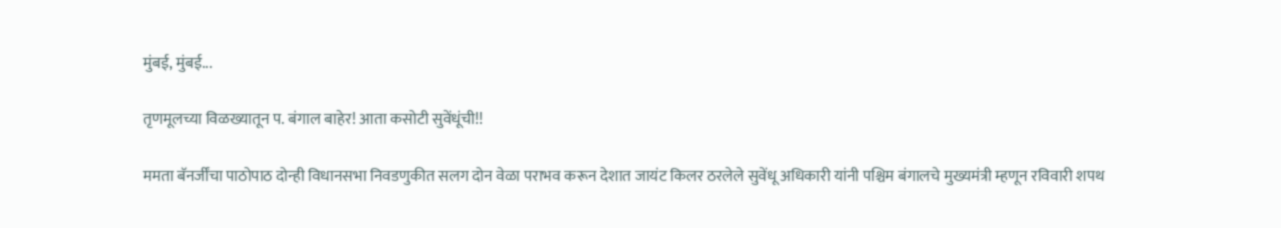मुंबई, मुंबई...

तृणमूलच्या विळख्यातून प. बंगाल बाहेर! आता कसोटी सुवेंधूंची!!

ममता बॅनर्जींचा पाठोपाठ दोन्ही विधानसभा निवडणुकीत सलग दोन वेळा पराभव करून देशात जायंट किलर ठरलेले सुवेंधू अधिकारी यांनी पश्चिम बंगालचे मुख्यमंत्री म्हणून रविवारी शपथ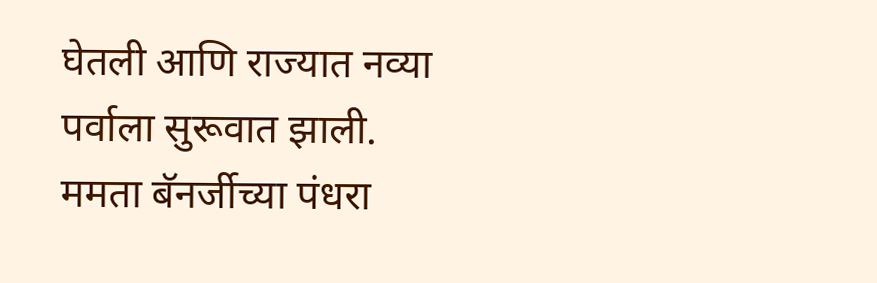घेतली आणि राज्यात नव्या पर्वाला सुरूवात झाली. ममता बॅनर्जीच्या पंधरा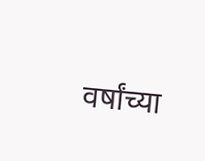वर्षांच्या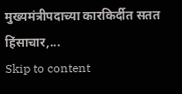मुख्यमंत्रीपदाच्या कारकिर्दीत सतत हिंसाचार,...
Skip to content